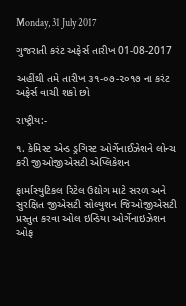Monday, 31 July 2017

ગુજરાતી કરંટ અફેર્સ તારીખ 01-08-2017

અહીંથી તમે તારીખ ૩૧-૦૭-૨૦૧૭ ના કરંટ અફેર્સ વાચી શકો છો

રાષ્ટ્રીય:-

૧. કેમિસ્ટ એન્ડ ડ્રગિસ્ટ ઓર્ગેનાઈઝેશને લોન્ચ કરી જીઓજીએસટી એપ્લિકેશન

ફાર્માસ્યુટિકલ રિટેલ ઉદ્યોગ માટે સરળ અને સુરક્ષિત જીએસટી સોલ્યુશન જિઓજીએસટી પ્રસ્તુત કરવા ઓલ ઇન્ડિયા ઓર્ગેનાઇઝેશન ઓફ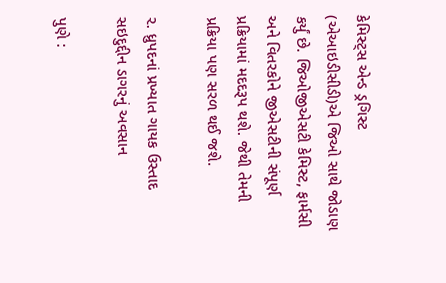કેમિસ્ટ્સ એન્ડ ડ્રગિસ્ટ (એઆઇડીસીડી)એ જિઓ સાથે જોડાણ કર્યું છે. જિઓજીએસટી કેમિસ્ટ, ફાર્મસી અને વિતરકોને જીએસટીની સંપૂર્ણ પ્રક્રિયામાં મદદરૂપ થશે. જેથી તેમની પ્રક્રિયા પણ સરળ થઈ જશે.

૨. ધ્રુપદનાં પ્રખ્યાત ગાયક ઉસ્તાદ સઇદુદ્દીન ડાગરનું અવસાન

પુણે :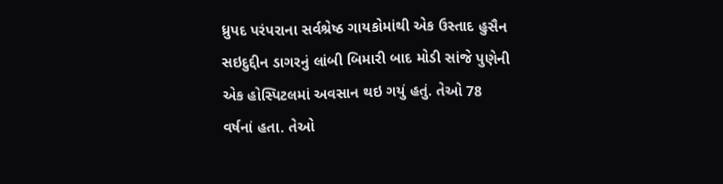ધ્રુપદ પરંપરાના સર્વશ્રેષ્ઠ ગાયકોમાંથી એક ઉસ્તાદ હુસૈન સઇદુદ્દીન ડાગરનું લાંબી બિમારી બાદ મોડી સાંજે પુણેની એક હોસ્પિટલમાં અવસાન થઇ ગયું હતું. તેઓ 78 વર્ષનાં હતા. તેઓ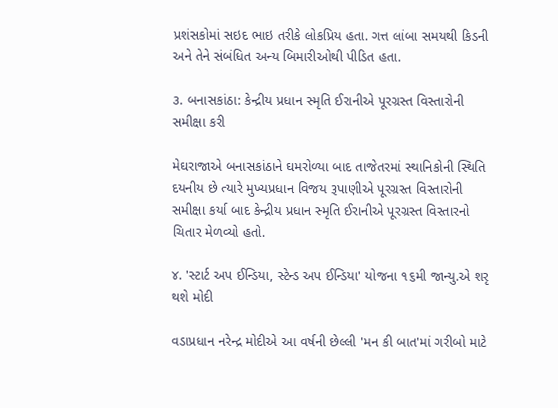પ્રશંસકોમાં સઇદ ભાઇ તરીકે લોકપ્રિય હતા. ગત્ત લાંબા સમયથી કિડની અને તેને સંબંધિત અન્ય બિમારીઓથી પીડિત હતા.

૩. બનાસકાંઠા: કેન્દ્રીય પ્રધાન સ્મૃતિ ઈરાનીએ પૂરગ્રસ્ત વિસ્તારોની સમીક્ષા કરી

મેઘરાજાએ બનાસકાંઠાને ઘમરોળ્યા બાદ તાજેતરમાં સ્થાનિકોની સ્થિતિ દયનીય છે ત્યારે મુખ્યપ્રધાન વિજય રૂપાણીએ પૂરગ્રસ્ત વિસ્તારોની સમીક્ષા કર્યા બાદ કેન્દ્રીય પ્રધાન સ્મૃતિ ઈરાનીએ પૂરગ્રસ્ત વિસ્તારનો ચિતાર મેળવ્યો હતો.

૪. 'સ્ટાર્ટ અપ ઈન્ડિયા, સ્ટેન્ડ અપ ઈન્ડિયા' યોજના ૧૬મી જાન્યુ.એ શરૃ થશે મોદી

વડાપ્રધાન નરેન્દ્ર મોદીએ આ વર્ષની છેલ્લી 'મન કી બાત'માં ગરીબો માટે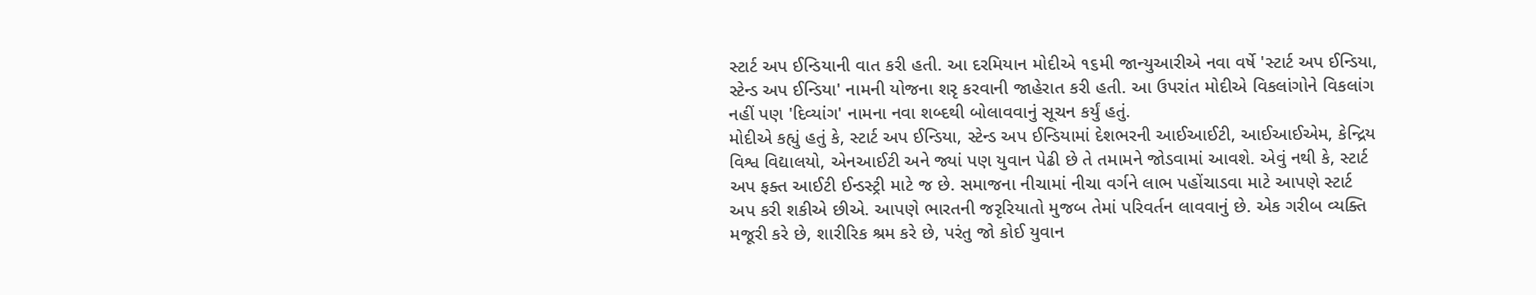સ્ટાર્ટ અપ ઈન્ડિયાની વાત કરી હતી. આ દરમિયાન મોદીએ ૧૬મી જાન્યુઆરીએ નવા વર્ષે 'સ્ટાર્ટ અપ ઈન્ડિયા, સ્ટેન્ડ અપ ઈન્ડિયા' નામની યોજના શરૃ કરવાની જાહેરાત કરી હતી. આ ઉપરાંત મોદીએ વિકલાંગોને વિકલાંગ નહીં પણ 'દિવ્યાંગ' નામના નવા શબ્દથી બોલાવવાનું સૂચન કર્યું હતું.
મોદીએ કહ્યું હતું કે, સ્ટાર્ટ અપ ઈન્ડિયા, સ્ટેન્ડ અપ ઈન્ડિયામાં દેશભરની આઈઆઈટી, આઈઆઈએમ, કેન્દ્રિય વિશ્વ વિદ્યાલયો, એનઆઈટી અને જ્યાં પણ યુવાન પેઢી છે તે તમામને જોડવામાં આવશે. એવું નથી કે, સ્ટાર્ટ અપ ફક્ત આઈટી ઈન્ડસ્ટ્રી માટે જ છે. સમાજના નીચામાં નીચા વર્ગને લાભ પહોંચાડવા માટે આપણે સ્ટાર્ટ અપ કરી શકીએ છીએ. આપણે ભારતની જરૃરિયાતો મુજબ તેમાં પરિવર્તન લાવવાનું છે. એક ગરીબ વ્યક્તિ મજૂરી કરે છે, શારીરિક શ્રમ કરે છે, પરંતુ જો કોઈ યુવાન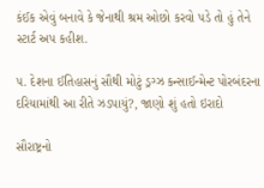કંઈક એવું બનાવે કે જેનાથી શ્રમ ઓછો કરવો પડે તો હું તેને સ્ટાર્ટ અપ કહીશ.

૫. દેશના ઈતિહાસનું સૌથી મોટું ડ્રગ્ઝ કન્સાઈન્મેન્ટ પોરબંદરના દરિયામાંથી આ રીતે ઝડપાયું?, જાણો શું હતો ઇરાદો

સૌરાષ્ટ્રનો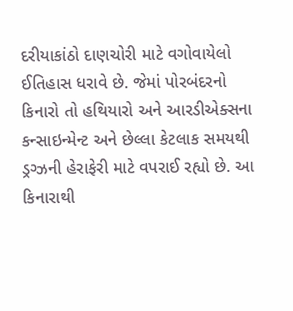દરીયાકાંઠો દાણચોરી માટે વગોવાયેલો ઈતિહાસ ધરાવે છે. જેમાં પોરબંદરનો કિનારો તો હથિયારો અને આરડીએક્સના કન્સાઇન્મેન્ટ અને છેલ્લા કેટલાક સમયથી ડ્રગ્ઝની હેરાફેરી માટે વપરાઈ રહ્યો છે. આ કિનારાથી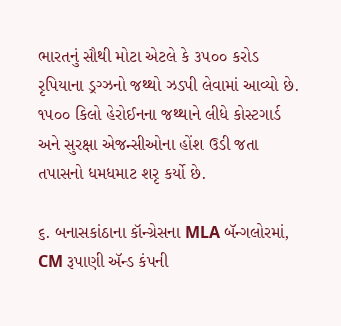ભારતનું સૌથી મોટા એટલે કે ૩૫૦૦ કરોડ રૃપિયાના ડ્રગ્ઝનો જથ્થો ઝડપી લેવામાં આવ્યો છે. ૧૫૦૦ કિલો હેરોઈનના જથ્થાને લીધે કોસ્ટગાર્ડ અને સુરક્ષા એજન્સીઓના હોંશ ઉડી જતા તપાસનો ધમધમાટ શરૃ કર્યો છે.

૬. બનાસકાંઠાના કૉન્ગ્રેસના MLA બૅન્ગલોરમાં, CM રૂપાણી ઍન્ડ કંપની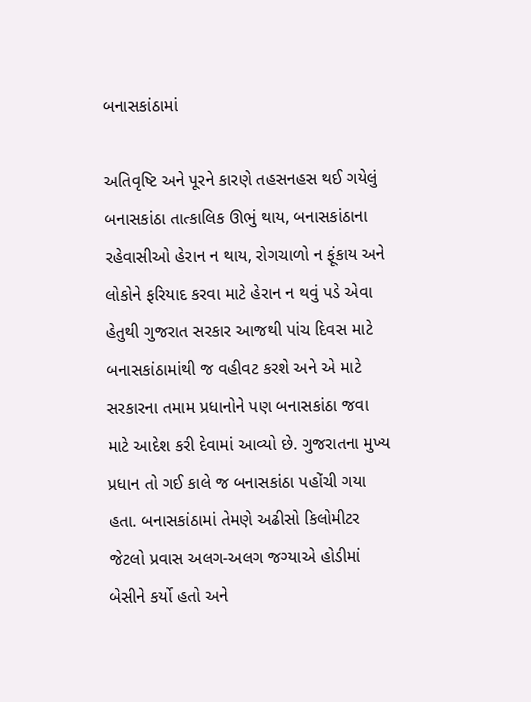બનાસકાંઠામાં

અતિવૃષ્ટિ અને પૂરને કારણે તહસનહસ થઈ ગયેલું બનાસકાંઠા તાત્કાલિક ઊભું થાય, બનાસકાંઠાના રહેવાસીઓ હેરાન ન થાય, રોગચાળો ન ફૂંકાય અને લોકોને ફરિયાદ કરવા માટે હેરાન ન થવું પડે એવા હેતુથી ગુજરાત સરકાર આજથી પાંચ દિવસ માટે બનાસકાંઠામાંથી જ વહીવટ કરશે અને એ માટે સરકારના તમામ પ્રધાનોને પણ બનાસકાંઠા જવા માટે આદેશ કરી દેવામાં આવ્યો છે. ગુજરાતના મુખ્ય પ્રધાન તો ગઈ કાલે જ બનાસકાંઠા પહોંચી ગયા હતા. બનાસકાંઠામાં તેમણે અઢીસો કિલોમીટર જેટલો પ્રવાસ અલગ-અલગ જગ્યાએ હોડીમાં બેસીને કર્યો હતો અને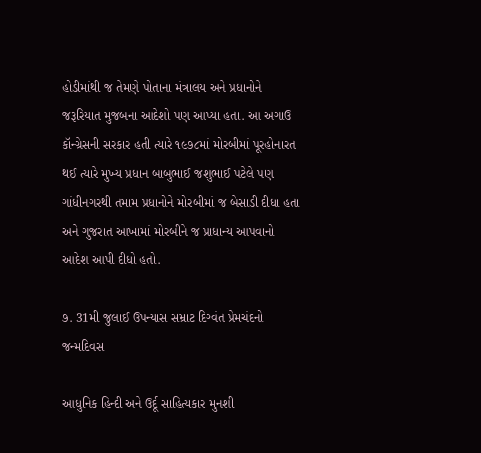હોડીમાંથી જ તેમણે પોતાના મંત્રાલય અને પ્રધાનોને જરૂરિયાત મુજબના આદેશો પણ આપ્યા હતા. આ અગાઉ કૉન્ગ્રેસની સરકાર હતી ત્યારે ૧૯૭૮માં મોરબીમાં પૂરહોનારત થઈ ત્યારે મુખ્ય પ્રધાન બાબુભાઈ જશુભાઈ પટેલે પણ ગાંધીનગરથી તમામ પ્રધાનોને મોરબીમાં જ બેસાડી દીધા હતા અને ગુજરાત આખામાં મોરબીને જ પ્રાધાન્ય આપવાનો આદેશ આપી દીધો હતો.

૭. 31મી જુલાઈ ઉપન્યાસ સમ્રાટ દિગ્વંત પ્રેમચંદનો જન્મદિવસ

આધુનિક હિન્દી અને ઉર્દૂ સાહિત્યકાર મુનશી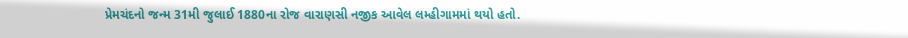પ્રેમચંદનો જન્મ 31મી જુલાઈ 1880ના રોજ વારાણસી નજીક આવેલ લમ્હીગામમાં થયો હતો.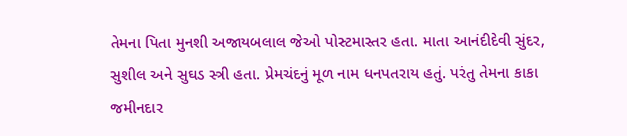તેમના પિતા મુનશી અજાયબલાલ જેઓ પોસ્ટમાસ્તર હતા. માતા આનંદીદેવી સુંદર, સુશીલ અને સુઘડ સ્ત્રી હતા. પ્રેમચંદનું મૂળ નામ ધનપતરાય હતું. પરંતુ તેમના કાકા જમીનદાર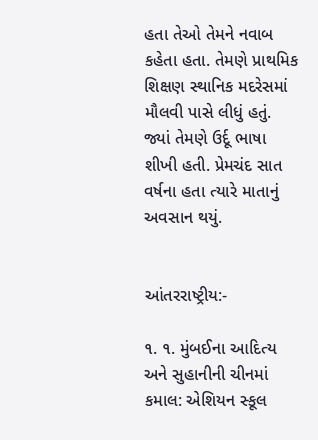હતા તેઓ તેમને નવાબ કહેતા હતા. તેમણે પ્રાથમિક શિક્ષણ સ્થાનિક મદરેસમાં મૌલવી પાસે લીધું હતું. જ્યાં તેમણે ઉર્દૂ ભાષા શીખી હતી. પ્રેમચંદ સાત વર્ષના હતા ત્યારે માતાનું અવસાન થયું.


આંતરરાષ્ટ્રીય:-

૧. ૧. મુંબઈના આદિત્ય અને સુહાનીની ચીનમાં કમાલ: એશિયન સ્કૂલ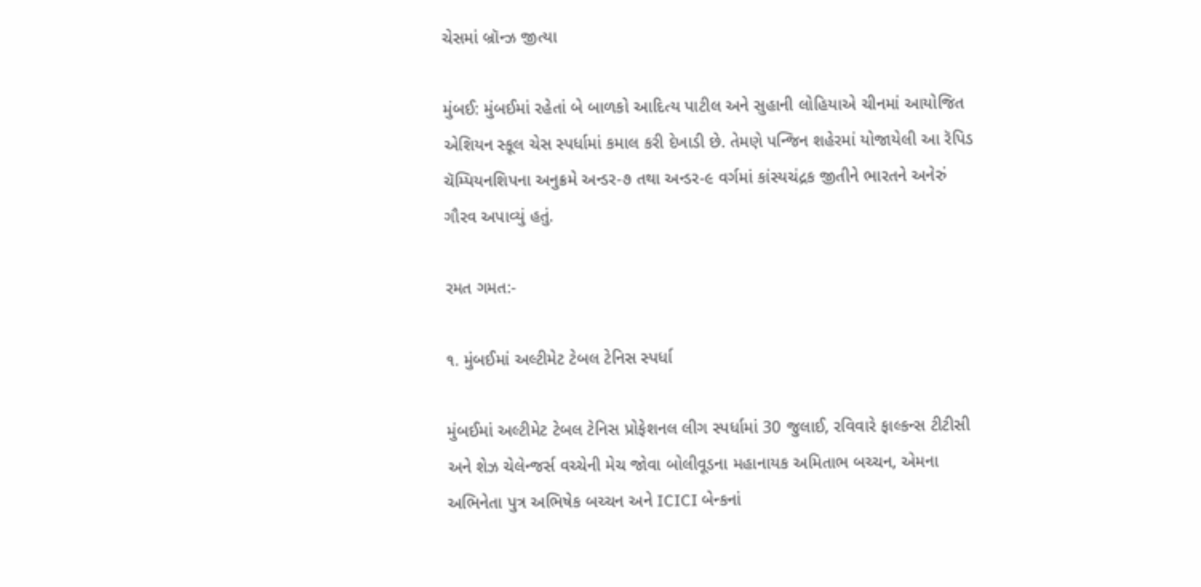ચેસમાં બ્રૉન્ઝ જીત્યા

મુંબઈ: મુંબઈમાં રહેતાં બે બાળકો આદિત્ય પાટીલ અને સુહાની લોહિયાએ ચીનમાં આયોજિત એશિયન સ્કૂલ ચેસ સ્પર્ધામાં કમાલ કરી દેખાડી છે. તેમણે પન્જિન શહેરમાં યોજાયેલી આ રૅપિડ ચૅમ્પિયનશિપના અનુક્રમે અન્ડર-૭ તથા અન્ડર-૯ વર્ગમાં કાંસ્યચંદ્રક જીતીને ભારતને અનેરું ગૌરવ અપાવ્યું હતું.

રમત ગમત:-

૧. મુંબઈમાં અલ્ટીમેટ ટેબલ ટેનિસ સ્પર્ધા

મુંબઈમાં અલ્ટીમેટ ટેબલ ટેનિસ પ્રોફેશનલ લીગ સ્પર્ધામાં 30 જુલાઈ, રવિવારે ફાલ્કન્સ ટીટીસી અને શેઝ ચેલેન્જર્સ વચ્ચેની મેચ જોવા બોલીવૂડના મહાનાયક અમિતાભ બચ્ચન, એમના અભિનેતા પુત્ર અભિષેક બચ્ચન અને ICICI બેન્કનાં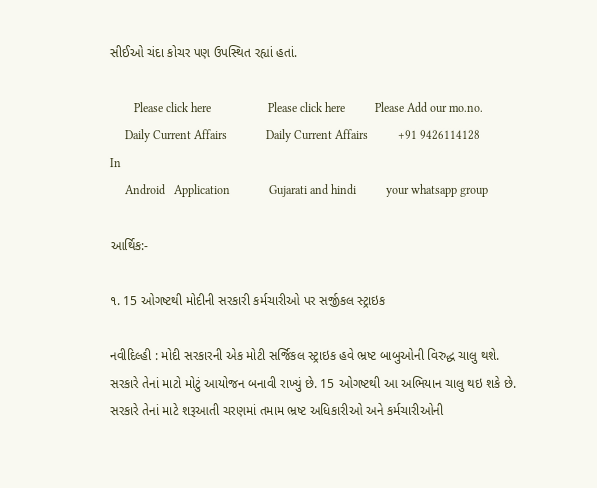સીઈઓ ચંદા કોચર પણ ઉપસ્થિત રહ્યાં હતાં.

        Please click here                   Please click here          Please Add our mo.no.
     Daily Current Affairs             Daily Current Affairs          +91 9426114128 In
     Android   Application             Gujarati and hindi          your whatsapp group

આર્થિક:-

૧. 15 ઓગષ્ટથી મોદીની સરકારી કર્મચારીઓ પર સર્જીકલ સ્ટ્રાઇક

નવીદિલ્હી : મોદી સરકારની એક મોટી સર્જિકલ સ્ટ્રાઇક હવે ભ્રષ્ટ બાબુઓની વિરુદ્ધ ચાલુ થશે. સરકારે તેનાં માટો મોટું આયોજન બનાવી રાખ્યું છે. 15 ઓગષ્ટથી આ અભિયાન ચાલુ થઇ શકે છે. સરકારે તેનાં માટે શરૂઆતી ચરણમાં તમામ ભ્રષ્ટ અધિકારીઓ અને કર્મચારીઓની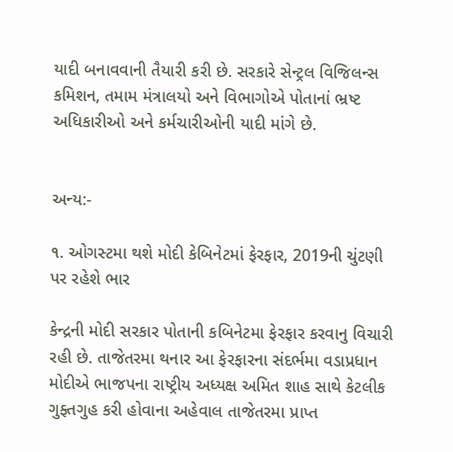યાદી બનાવવાની તૈયારી કરી છે. સરકારે સેન્ટ્રલ વિજિલન્સ કમિશન, તમામ મંત્રાલયો અને વિભાગોએ પોતાનાં ભ્રષ્ટ અધિકારીઓ અને કર્મચારીઓની યાદી માંગે છે.


અન્ય:-

૧. ઓગસ્ટમા થશે મોદી કેબિનેટમાં ફેરફાર, 2019ની ચુંટણી પર રહેશે ભાર

કેન્દ્રની મોદી સરકાર પોતાની કબિનેટમા ફેરફાર કરવાનુ વિચારી રહી છે. તાજેતરમા થનાર આ ફેરફારના સંદર્ભમા વડાપ્રધાન મોદીએ ભાજપના રાષ્ટ્રીય અધ્યક્ષ અમિત શાહ સાથે કેટલીક ગુફ્તગુહ કરી હોવાના અહેવાલ તાજેતરમા પ્રાપ્ત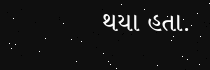થયા હતા.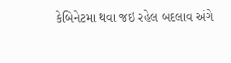કેબિનેટમા થવા જઇ રહેલ બદલાવ અંગે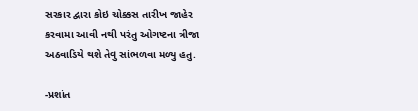સરકાર દ્વારા કોઇ ચોક્કસ તારીખ જાહેર કરવામા આવી નથી પરંતુ ઓગષ્ટના ત્રીજા અઠવાડિયે થશે તેવુ સાંભળવા મળ્યુ હતુ.

-પ્રશાંત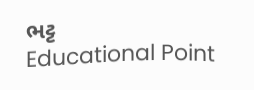ભટ્ટ
Educational Point